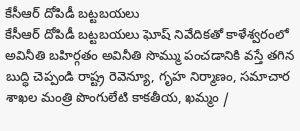కేసీఆర్ దోపిడీ బట్టబయలు
కేసీఆర్ దోపిడీ బట్టబయలు ఘోష్ నివేదికతో కాళేశ్వరంలో అవినీతి బహిర్గతం అవినీతి సొమ్ము పంచడానికి వస్తే తగిన బుద్ధి చెప్పండి రాష్ట్ర రెవెన్యూ, గృహ నిర్మాణం, సమాచార శాఖల మంత్రి పొంగులేటి కాకతీయ, ఖమ్మం /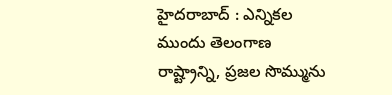హైదరాబాద్ : ఎన్నికల ముందు తెలంగాణ రాష్ట్రాన్ని, ప్రజల సొమ్మును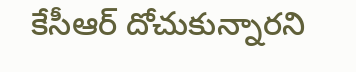కేసీఆర్ దోచుకున్నారని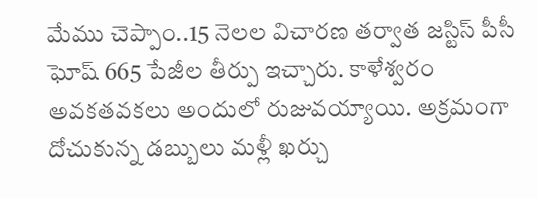మేము చెప్పాం..15 నెలల విచారణ తర్వాత జస్టిస్ పీసీ ఘోష్ 665 పేజీల తీర్పు ఇచ్చారు. కాళేశ్వరం అవకతవకలు అందులో రుజువయ్యాయి. అక్రమంగా దోచుకున్న డబ్బులు మళ్లీ ఖర్చు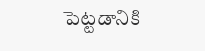పెట్టడానికి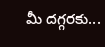మీ దగ్గరకు...